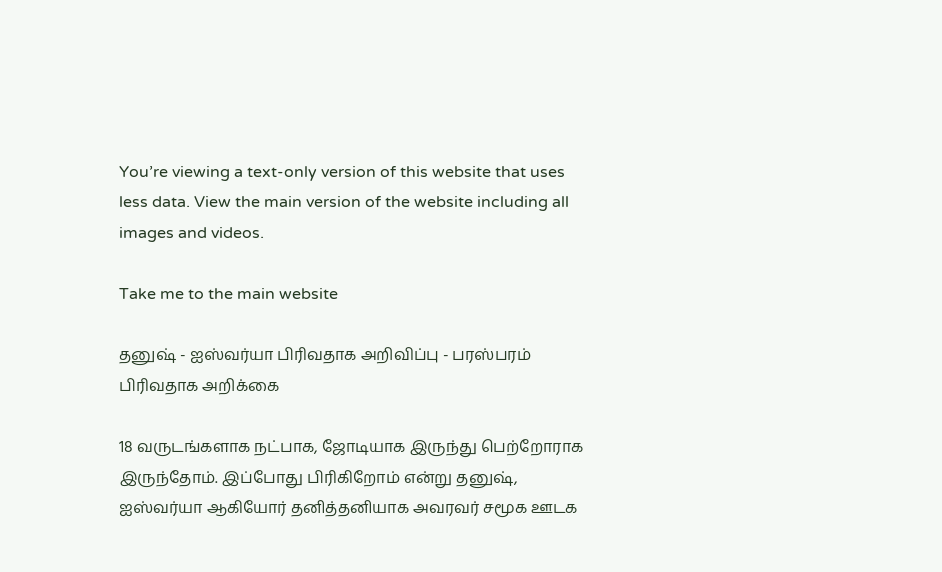You’re viewing a text-only version of this website that uses less data. View the main version of the website including all images and videos.

Take me to the main website

தனுஷ் - ஐஸ்வர்யா பிரிவதாக அறிவிப்பு - பரஸ்பரம் பிரிவதாக அறிக்கை

18 வருடங்களாக நட்பாக, ஜோடியாக இருந்து பெற்றோராக இருந்தோம். இப்போது பிரிகிறோம் என்று தனுஷ், ஐஸ்வர்யா ஆகியோர் தனித்தனியாக அவரவர் சமூக ஊடக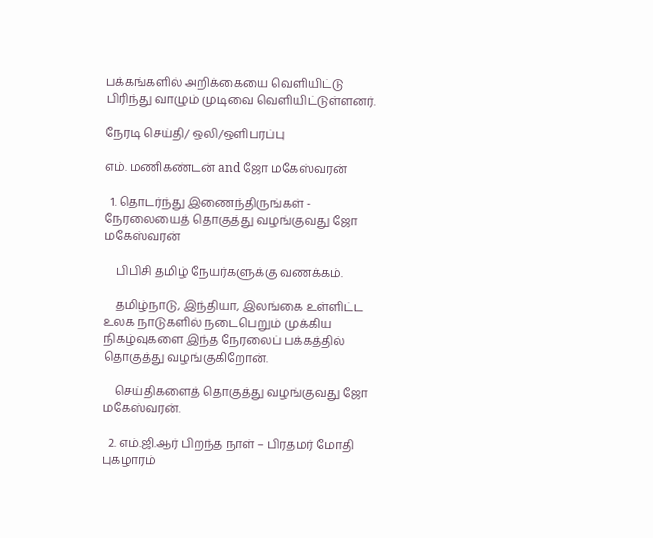பக்கங்களில் அறிக்கையை வெளியிட்டு பிரிந்து வாழும் முடிவை வெளியிட்டுள்ளனர்.

நேரடி செய்தி/ ஒலி/ஒளிபரப்பு

எம். மணிகண்டன் and ஜோ மகேஸ்வரன்

  1. தொடர்ந்து இணைந்திருங்கள் - நேரலையைத் தொகுத்து வழங்குவது ஜோ மகேஸ்வரன்

    பிபிசி தமிழ் நேயர்களுக்கு வணக்கம்.

    தமிழ்நாடு, இந்தியா, இலங்கை உள்ளிட்ட உலக நாடுகளில் நடைபெறும் முக்கிய நிகழ்வுகளை இந்த நேரலைப் பக்கத்தில் தொகுத்து வழங்குகிறோன்.

    செய்திகளைத் தொகுத்து வழங்குவது ஜோ மகேஸ்வரன்.

  2. எம்.ஜி.ஆர் பிறந்த நாள் – பிரதமர் மோதி புகழாரம்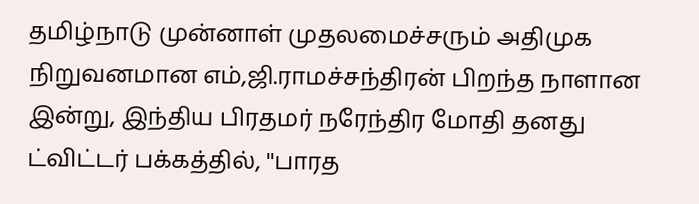தமிழ்நாடு முன்னாள் முதலமைச்சரும் அதிமுக நிறுவனமான எம்,ஜி.ராமச்சந்திரன் பிறந்த நாளான இன்று, இந்திய பிரதமர் நரேந்திர மோதி தனது ட்விட்டர் பக்கத்தில், ''பாரத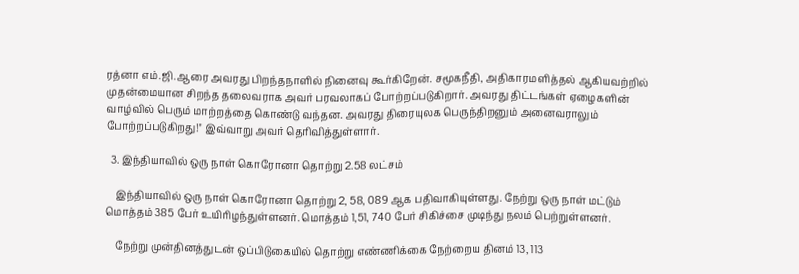ரத்னா எம்.ஜி.ஆரை அவரது பிறந்தநாளில் நினைவு கூர்கிறேன். சமூகநீதி, அதிகாரமளித்தல் ஆகியவற்றில் முதன்மையான சிறந்த தலைவராக அவர் பரவலாகப் போற்றப்படுகிறார். அவரது திட்டங்கள் ஏழைகளின் வாழ்வில் பெரும் மாற்றத்தை கொண்டு வந்தன. அவரது திரையுலக பெருந்திறனும் அனைவராலும் போற்றப்படுகிறது!'' இவ்வாறு அவர் தெரிவித்துள்ளார்.

  3. இந்தியாவில் ஒரு நாள் கொரோனா தொற்று 2.58 லட்சம்

    இந்தியாவில் ஒரு நாள் கொரோனா தொற்று 2, 58, 089 ஆக பதிவாகியுள்ளது. நேற்று ஒரு நாள் மட்டும் மொத்தம் 385 பேர் உயிரிழந்துள்ளனர். மொத்தம் 1,51, 740 பேர் சிகிச்சை முடிந்து நலம் பெற்றுள்ளனர்.

    நேற்று முன்தினத்துடன் ஒப்பிடுகையில் தொற்று எண்ணிக்கை நேற்றைய தினம் 13, 113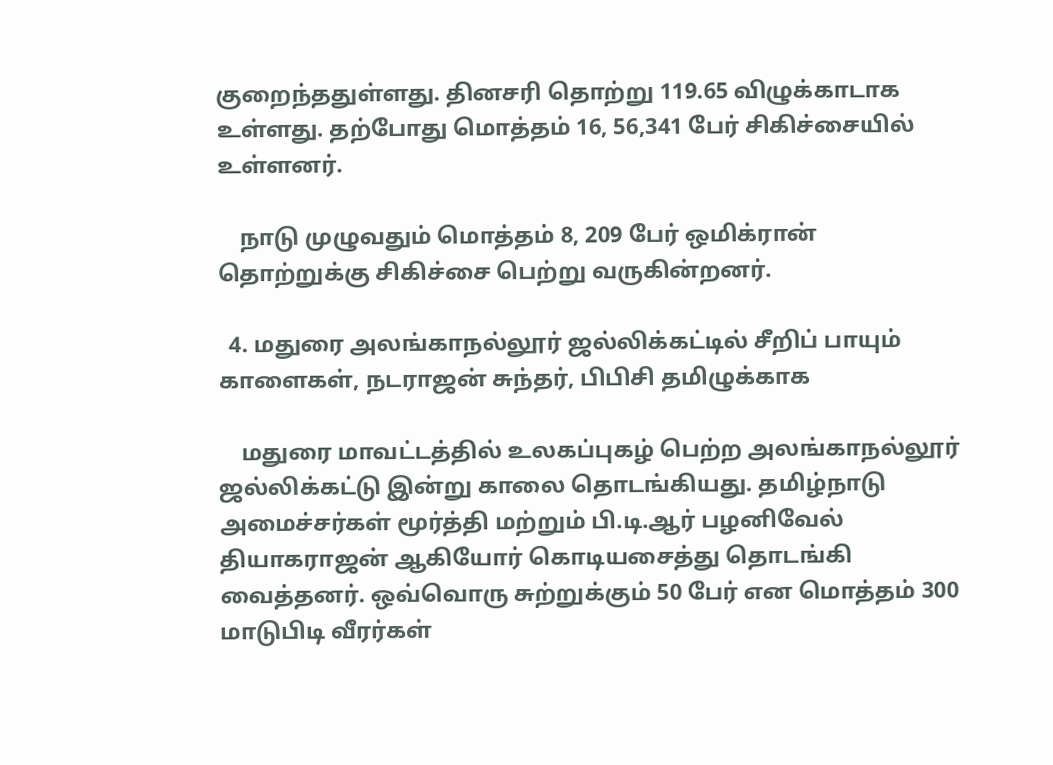குறைந்ததுள்ளது. தினசரி தொற்று 119.65 விழுக்காடாக உள்ளது. தற்போது மொத்தம் 16, 56,341 பேர் சிகிச்சையில் உள்ளனர்.

    நாடு முழுவதும் மொத்தம் 8, 209 பேர் ஒமிக்ரான் தொற்றுக்கு சிகிச்சை பெற்று வருகின்றனர்.

  4. மதுரை அலங்காநல்லூர் ஜல்லிக்கட்டில் சீறிப் பாயும் காளைகள், நடராஜன் சுந்தர், பிபிசி தமிழுக்காக

    மதுரை மாவட்டத்தில் உலகப்புகழ் பெற்ற அலங்காநல்லூர் ஜல்லிக்கட்டு இன்று காலை தொடங்கியது. தமிழ்நாடு அமைச்சர்கள் மூர்த்தி மற்றும் பி.டி.ஆர் பழனிவேல் தியாகராஜன் ஆகியோர் கொடியசைத்து தொடங்கி வைத்தனர். ஒவ்வொரு சுற்றுக்கும் 50 பேர் என மொத்தம் 300 மாடுபிடி வீரர்கள்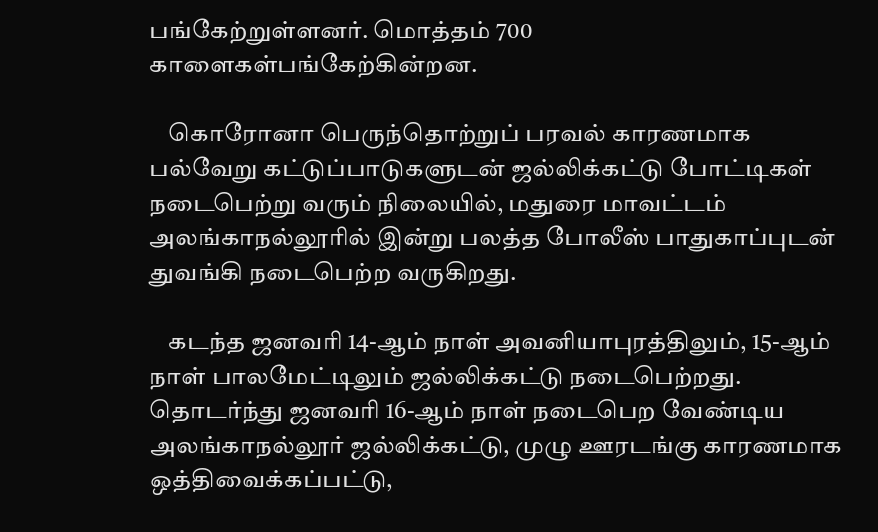பங்கேற்றுள்ளனர். மொத்தம் 700 காளைகள்பங்கேற்கின்றன.

    கொரோனா பெருந்தொற்றுப் பரவல் காரணமாக பல்வேறு கட்டுப்பாடுகளுடன் ஜல்லிக்கட்டு போட்டிகள் நடைபெற்று வரும் நிலையில், மதுரை மாவட்டம் அலங்காநல்லூரில் இன்று பலத்த போலீஸ் பாதுகாப்புடன் துவங்கி நடைபெற்ற வருகிறது.

    கடந்த ஜனவரி 14-ஆம் நாள் அவனியாபுரத்திலும், 15-ஆம் நாள் பாலமேட்டிலும் ஜல்லிக்கட்டு நடைபெற்றது. தொடர்ந்து ஜனவரி 16-ஆம் நாள் நடைபெற வேண்டிய அலங்காநல்லூர் ஜல்லிக்கட்டு, முழு ஊரடங்கு காரணமாக ஒத்திவைக்கப்பட்டு,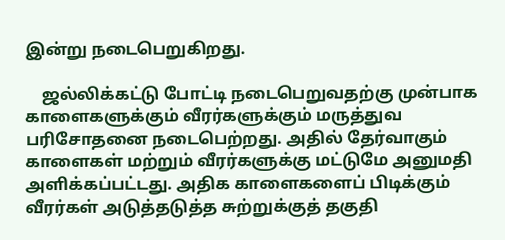இன்று நடைபெறுகிறது.

    ஜல்லிக்கட்டு போட்டி நடைபெறுவதற்கு முன்பாக காளைகளுக்கும் வீரர்களுக்கும் மருத்துவ பரிசோதனை நடைபெற்றது. அதில் தேர்வாகும் காளைகள் மற்றும் வீரர்களுக்கு மட்டுமே அனுமதி அளிக்கப்பட்டது. அதிக காளைகளைப் பிடிக்கும் வீரர்கள் அடுத்தடுத்த சுற்றுக்குத் தகுதி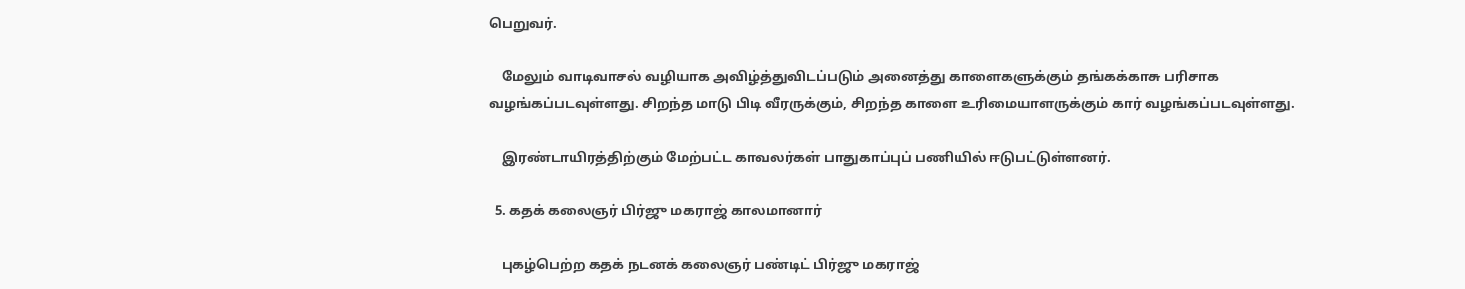பெறுவர்.

    மேலும் வாடிவாசல் வழியாக அவிழ்த்துவிடப்படும் அனைத்து காளைகளுக்கும் தங்கக்காசு பரிசாக வழங்கப்படவுள்ளது. சிறந்த மாடு பிடி வீரருக்கும், சிறந்த காளை உரிமையாளருக்கும் கார் வழங்கப்படவுள்ளது.

    இரண்டாயிரத்திற்கும் மேற்பட்ட காவலர்கள் பாதுகாப்புப் பணியில் ஈடுபட்டுள்ளனர்.

  5. கதக் கலைஞர் பிர்ஜு மகராஜ் காலமானார்

    புகழ்பெற்ற கதக் நடனக் கலைஞர் பண்டிட் பிர்ஜு மகராஜ்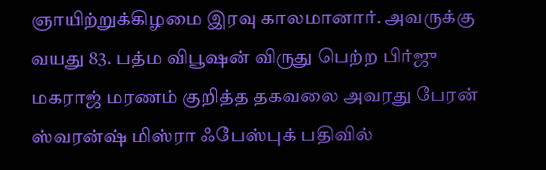ஞாயிற்றுக்கிழமை இரவு காலமானார். அவருக்கு வயது 83. பத்ம விபூஷன் விருது பெற்ற பிர்ஜு மகராஜ் மரணம் குறித்த தகவலை அவரது பேரன் ஸ்வரன்ஷ் மிஸ்ரா ஃபேஸ்புக் பதிவில்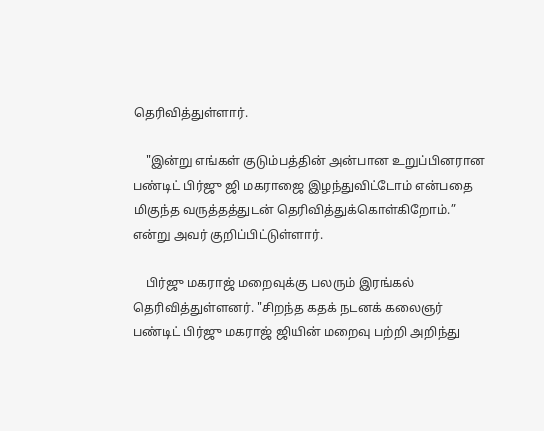தெரிவித்துள்ளார்.

    "இன்று எங்கள் குடும்பத்தின் அன்பான உறுப்பினரான பண்டிட் பிர்ஜு ஜி மகராஜை இழந்துவிட்டோம் என்பதை மிகுந்த வருத்தத்துடன் தெரிவித்துக்கொள்கிறோம்.” என்று அவர் குறிப்பிட்டுள்ளார்.

    பிர்ஜு மகராஜ் மறைவுக்கு பலரும் இரங்கல் தெரிவித்துள்ளனர். "சிறந்த கதக் நடனக் கலைஞர் பண்டிட் பிர்ஜு மகராஜ் ஜியின் மறைவு பற்றி அறிந்து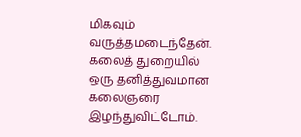மிகவும் வருத்தமடைந்தேன். கலைத் துறையில் ஒரு தனித்துவமான கலைஞரை இழந்துவிட்டோம்.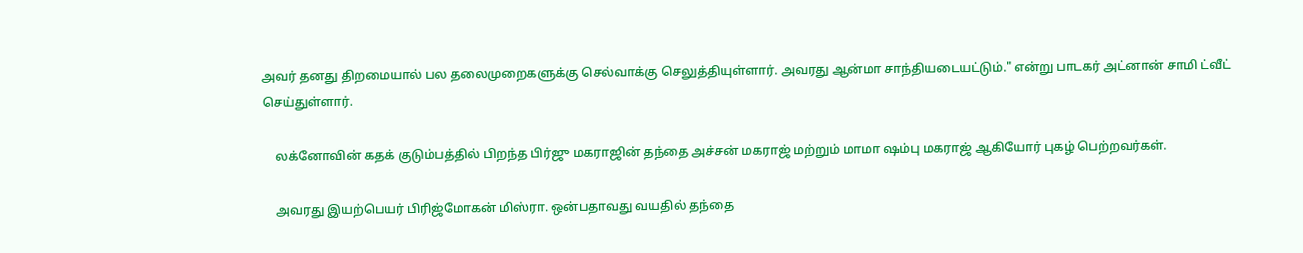அவர் தனது திறமையால் பல தலைமுறைகளுக்கு செல்வாக்கு செலுத்தியுள்ளார். அவரது ஆன்மா சாந்தியடையட்டும்." என்று பாடகர் அட்னான் சாமி ட்வீட் செய்துள்ளார்.

    லக்னோவின் கதக் குடும்பத்தில் பிறந்த பிர்ஜு மகராஜின் தந்தை அச்சன் மகராஜ் மற்றும் மாமா ஷம்பு மகராஜ் ஆகியோர் புகழ் பெற்றவர்கள்.

    அவரது இயற்பெயர் பிரிஜ்மோகன் மிஸ்ரா. ஒன்பதாவது வயதில் தந்தை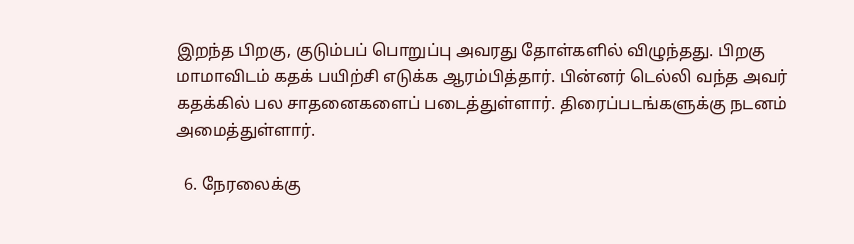இறந்த பிறகு, குடும்பப் பொறுப்பு அவரது தோள்களில் விழுந்தது. பிறகு மாமாவிடம் கதக் பயிற்சி எடுக்க ஆரம்பித்தார். பின்னர் டெல்லி வந்த அவர் கதக்கில் பல சாதனைகளைப் படைத்துள்ளார். திரைப்படங்களுக்கு நடனம் அமைத்துள்ளார்.

  6. நேரலைக்கு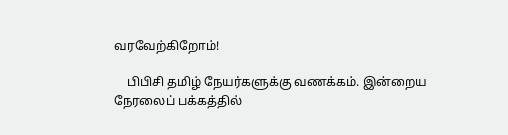வரவேற்கிறோம்!

    பிபிசி தமிழ் நேயர்களுக்கு வணக்கம். இன்றைய நேரலைப் பக்கத்தில்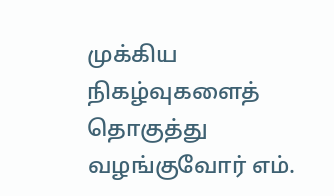முக்கிய நிகழ்வுகளைத் தொகுத்து வழங்குவோர் எம்.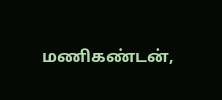மணிகண்டன்,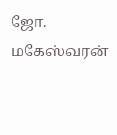ஜோ. மகேஸ்வரன்